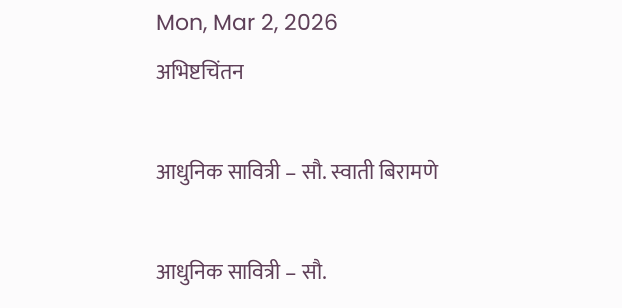Mon, Mar 2, 2026
अभिष्टचिंतन

आधुनिक सावित्री – सौ. स्वाती बिरामणे

आधुनिक सावित्री – सौ.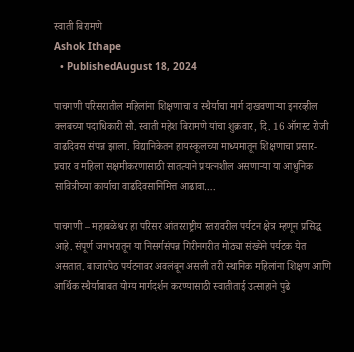स्वाती बिरामणे
Ashok Ithape
  • PublishedAugust 18, 2024

पाचगणी परिसरातील महिलांना शिक्षणाचा व स्थैर्याचा मार्ग दाखवणाऱ्या इनरव्हील क्लबच्या पदाधिकारी सौ. स्वाती महेश बिरामणे यांचा शुक्रवार, दि. 16 ऑगस्ट रोजी वाढदिवस संपन्न झाला. विद्यानिकेतन हायस्कूलच्या माध्यमातून शिक्षणाचा प्रसार- प्रचार व महिला सक्षमीकरणासाठी सातत्याने प्रयत्नशील असणाऱ्या या आधुनिक सावित्रीच्या कार्याचा वाढदिवसानिमित्त आढावा….

पाचगणी – महाबळेश्वर हा परिसर आंतरराष्ट्रीय स्तरावरील पर्यटन क्षेत्र म्हणून प्रसिद्ध आहे. संपूर्ण जगभरातून या निसर्गसंपन्न गिरीनगरीत मोठ्या संख्येने पर्यटक येत असतात. बाजारपेठ पर्यटनावर अवलंबून असली तरी स्थानिक महिलांना शिक्षण आणि आर्थिक स्थैर्याबाबत योग्य मार्गदर्शन करण्यासाठी स्वातीताई उत्साहाने पुढे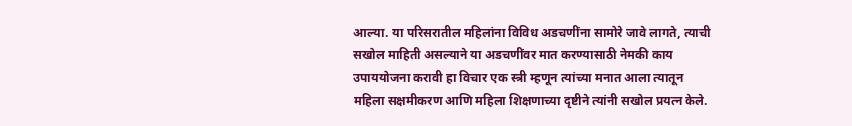आल्या. या परिसरातील महिलांना विविध अडचणींना सामोरे जावे लागते, त्याची सखोल माहिती असल्याने या अडचणींवर मात करण्यासाठी नेमकी काय उपाययोजना करावी हा विचार एक स्त्री म्हणून त्यांच्या मनात आला त्यातून महिला सक्षमीकरण आणि महिला शिक्षणाच्या दृष्टीने त्यांनी सखोल प्रयत्न केले.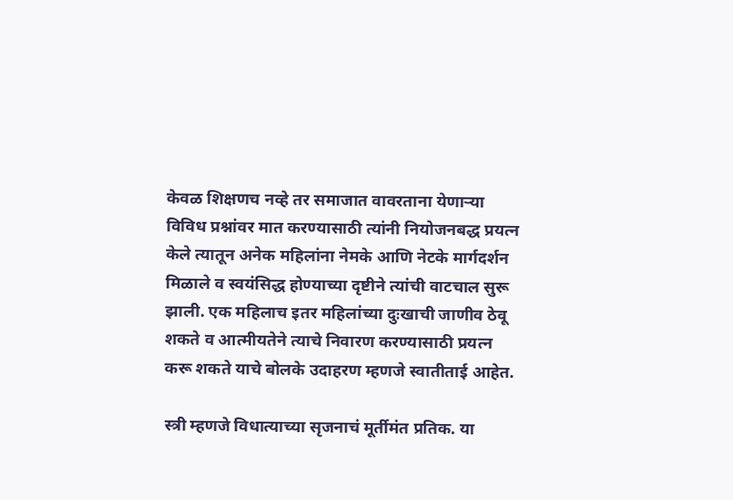केवळ शिक्षणच नव्हे तर समाजात वावरताना येणाऱ्या विविध प्रश्नांवर मात करण्यासाठी त्यांनी नियोजनबद्ध प्रयत्न केले त्यातून अनेक महिलांना नेमके आणि नेटके मार्गदर्शन मिळाले व स्वयंसिद्ध होण्याच्या दृष्टीने त्यांची वाटचाल सुरू झाली. एक महिलाच इतर महिलांच्या दुःखाची जाणीव ठेवू शकते व आत्मीयतेने त्याचे निवारण करण्यासाठी प्रयत्न करू शकते याचे बोलके उदाहरण म्हणजे स्वातीताई आहेत.

स्त्री म्हणजे विधात्याच्या सृजनाचं मूर्तीमंत प्रतिक. या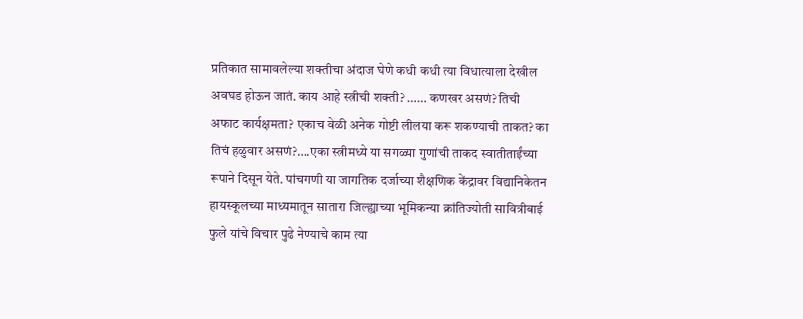प्रतिकात सामावलेल्या शक्तीचा अंदाज घेणे कधी कधी त्या विधात्याला देखील अवघड होऊन जातं. काय आहे स्त्रीची शक्ती? …… कणखर असणं? तिची अफाट कार्यक्षमता? एकाच वेळी अनेक गोष्टी लीलया करू शकण्याची ताकत? का तिचं हळुवार असणं?….एका स्त्रीमध्ये या सगळ्या गुणांची ताकद स्वातीताईंच्या रूपाने दिसून येते. पांचगणी या जागतिक दर्जाच्या शैक्षणिक केंद्रावर विद्यानिकेतन हायस्कूलच्या माध्यमातून सातारा जिल्ह्याच्या भूमिकन्या क्रांतिज्योती सावित्रीबाई फुले यांचे विचार पुढे नेण्याचे काम त्या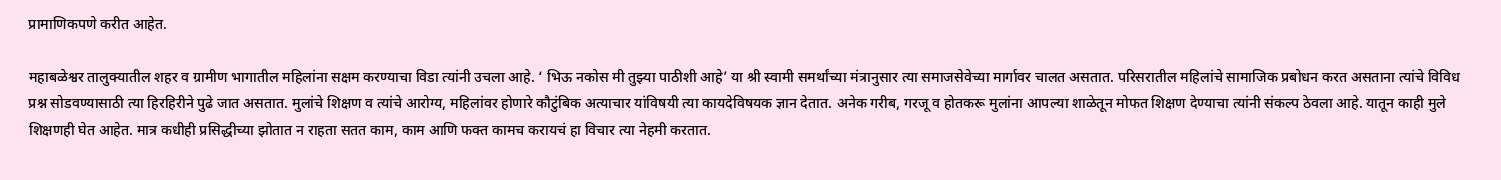प्रामाणिकपणे करीत आहेत.

महाबळेश्वर तालुक्यातील शहर व ग्रामीण भागातील महिलांना सक्षम करण्याचा विडा त्यांनी उचला आहे. ‘ भिऊ नकोस मी तुझ्या पाठीशी आहे’ या श्री स्वामी समर्थांच्या मंत्रानुसार त्या समाजसेवेच्या मार्गावर चालत असतात. परिसरातील महिलांचे सामाजिक प्रबोधन करत असताना त्यांचे विविध प्रश्न सोडवण्यासाठी त्या हिरहिरीने पुढे जात असतात. मुलांचे शिक्षण व त्यांचे आरोग्य, महिलांवर होणारे कौटुंबिक अत्याचार यांविषयी त्या कायदेविषयक ज्ञान देतात. अनेक गरीब, गरजू व होतकरू मुलांना आपल्या शाळेतून मोफत शिक्षण देण्याचा त्यांनी संकल्प ठेवला आहे. यातून काही मुले शिक्षणही घेत आहेत. मात्र कधीही प्रसिद्धीच्या झोतात न राहता सतत काम, काम आणि फक्त कामच करायचं हा विचार त्या नेहमी करतात.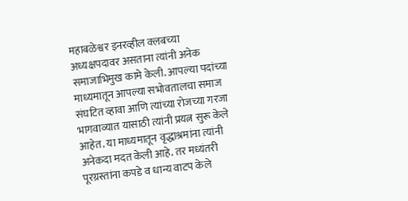महाबळेश्वर इनरव्हील क्लबच्या अध्यक्षपदावर असताना त्यांनी अनेक समाजाभिमुख कामे केली. आपल्या पदांच्या माध्यमातून आपल्या सभोवतालचा समाज संघटित व्हावा आणि त्यांच्या रोजच्या गरजा भागवाव्यात यासाठी त्यांनी प्रयत्न सुरू केले आहेत. या माध्यमातून वृद्धाश्रमांना त्यांनी अनेकदा मदत केली आहे. तर मध्यंतरी पूरग्रस्तांना कपडे व धान्य वाटप केले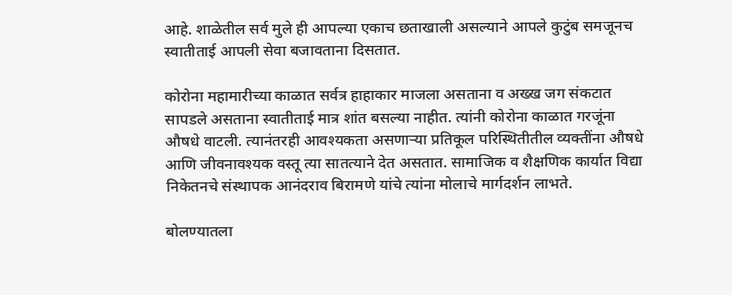आहे. शाळेतील सर्व मुले ही आपल्या एकाच छताखाली असल्याने आपले कुटुंब समजूनच स्वातीताई आपली सेवा बजावताना दिसतात.

कोरोना महामारीच्या काळात सर्वत्र हाहाकार माजला असताना व अख्ख जग संकटात सापडले असताना स्वातीताई मात्र शांत बसल्या नाहीत. त्यांनी कोरोना काळात गरजूंना औषधे वाटली. त्यानंतरही आवश्यकता असणाऱ्या प्रतिकूल परिस्थितीतील व्यक्तींना औषधे आणि जीवनावश्यक वस्तू त्या सातत्याने देत असतात. सामाजिक व शैक्षणिक कार्यात विद्या निकेतनचे संस्थापक आनंदराव बिरामणे यांचे त्यांना मोलाचे मार्गदर्शन लाभते.

बोलण्यातला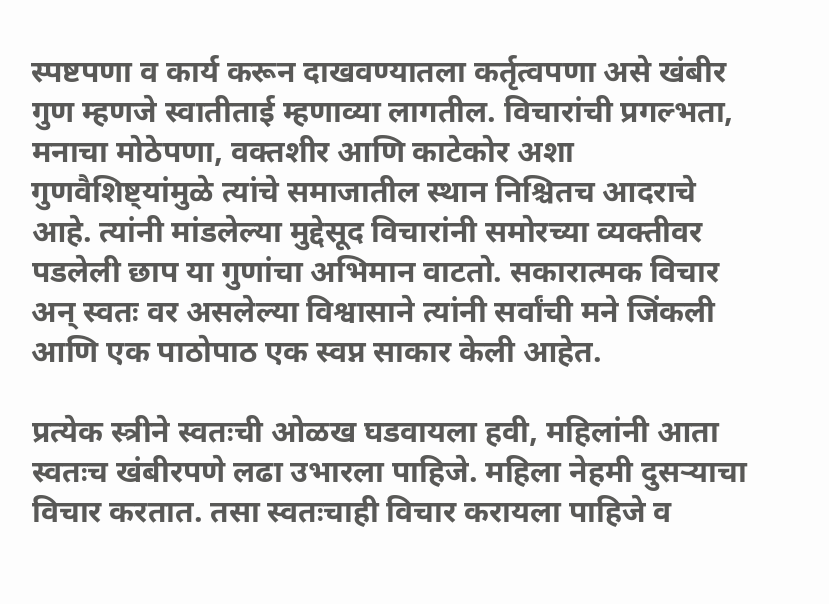स्पष्टपणा व कार्य करून दाखवण्यातला कर्तृत्वपणा असे खंबीर गुण म्हणजे स्वातीताई म्हणाव्या लागतील. विचारांची प्रगल्भता, मनाचा मोठेपणा, वक्तशीर आणि काटेकोर अशा गुणवैशिष्ट्यांमुळे त्यांचे समाजातील स्थान निश्चितच आदराचे आहे. त्यांनी मांडलेल्या मुद्देसूद विचारांनी समोरच्या व्यक्तीवर पडलेली छाप या गुणांचा अभिमान वाटतो. सकारात्मक विचार अन् स्वतः वर असलेल्या विश्वासाने त्यांनी सर्वांची मने जिंकली आणि एक पाठोपाठ एक स्वप्न साकार केली आहेत.

प्रत्येक स्त्रीने स्वतःची ओळख घडवायला हवी, महिलांनी आता स्वतःच खंबीरपणे लढा उभारला पाहिजे. महिला नेहमी दुसऱ्याचा विचार करतात. तसा स्वतःचाही विचार करायला पाहिजे व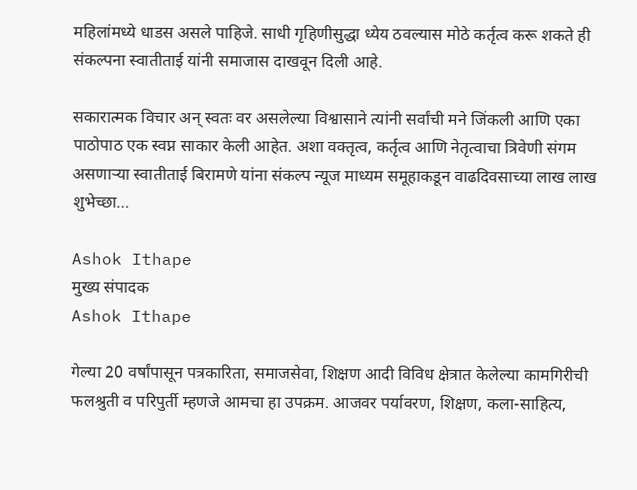महिलांमध्ये धाडस असले पाहिजे. साधी गृहिणीसुद्धा ध्येय ठवल्यास मोठे कर्तृत्व करू शकते ही संकल्पना स्वातीताई यांनी समाजास दाखवून दिली आहे.

सकारात्मक विचार अन् स्वतः वर असलेल्या विश्वासाने त्यांनी सर्वांची मने जिंकली आणि एका पाठोपाठ एक स्वप्न साकार केली आहेत. अशा वक्तृत्व, कर्तृत्व आणि नेतृत्वाचा त्रिवेणी संगम असणाऱ्या स्वातीताई बिरामणे यांना संकल्प न्यूज माध्यम समूहाकडून वाढदिवसाच्या लाख लाख शुभेच्छा…

Ashok Ithape
मुख्य संपादक
Ashok Ithape

गेल्या 20 वर्षांपासून पत्रकारिता, समाजसेवा, शिक्षण आदी विविध क्षेत्रात केलेल्या कामगिरीची फलश्रुती व परिपुर्ती म्हणजे आमचा हा उपक्रम. आजवर पर्यावरण, शिक्षण, कला-साहित्य,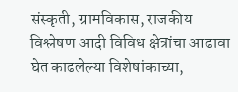संस्कृती, ग्रामविकास, राजकीय विश्लेषण आदी विविध क्षेत्रांचा आढावा घेत काढलेल्या विशेषांकाच्या,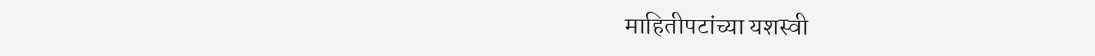माहितीपटांच्या यशस्वी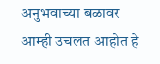अनुभवाच्या बळावर आम्ही उचलत आहोत हे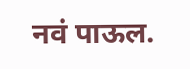नवं पाऊल.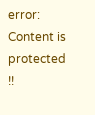error: Content is protected !!